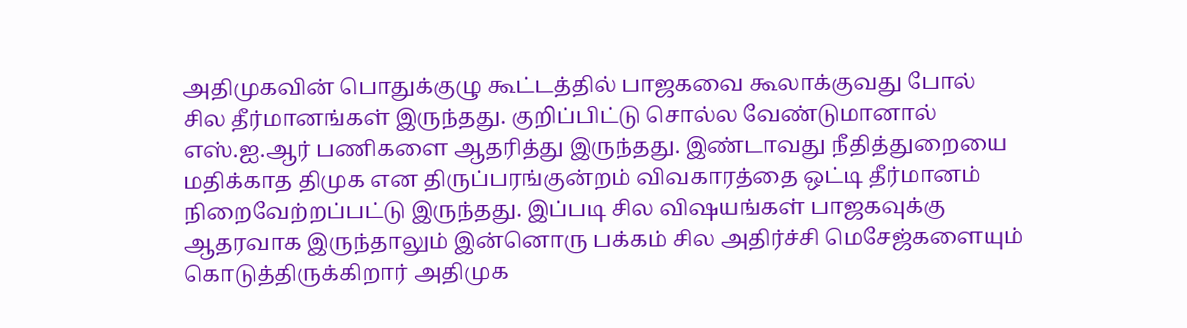அதிமுகவின் பொதுக்குழு கூட்டத்தில் பாஜகவை கூலாக்குவது போல் சில தீர்மானங்கள் இருந்தது. குறிப்பிட்டு சொல்ல வேண்டுமானால் எஸ்.ஐ.ஆர் பணிகளை ஆதரித்து இருந்தது. இண்டாவது நீதித்துறையை மதிக்காத திமுக என திருப்பரங்குன்றம் விவகாரத்தை ஒட்டி தீர்மானம் நிறைவேற்றப்பட்டு இருந்தது. இப்படி சில விஷயங்கள் பாஜகவுக்கு ஆதரவாக இருந்தாலும் இன்னொரு பக்கம் சில அதிர்ச்சி மெசேஜ்களையும் கொடுத்திருக்கிறார் அதிமுக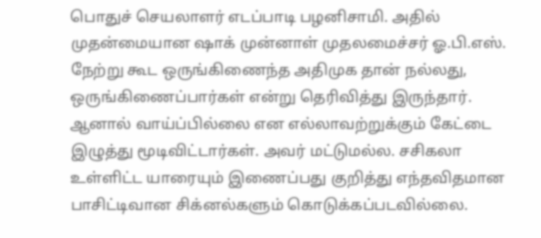பொதுச் செயலாளர் எடப்பாடி பழனிசாமி. அதில் முதன்மையான ஷாக் முன்னாள் முதலமைச்சர் ஓ.பி.எஸ். நேற்று கூட ஒருங்கிணைந்த அதிமுக தான் நல்லது, ஒருங்கிணைப்பார்கள் என்று தெரிவித்து இருந்தார்.
ஆனால் வாய்ப்பில்லை என எல்லாவற்றுக்கும் கேட்டை இழுத்து மூடிவிட்டார்கள். அவர் மட்டுமல்ல. சசிகலா உள்ளிட்ட யாரையும் இணைப்பது குறித்து எந்தவிதமான பாசிட்டிவான சிக்னல்களும் கொடுக்கப்படவில்லை.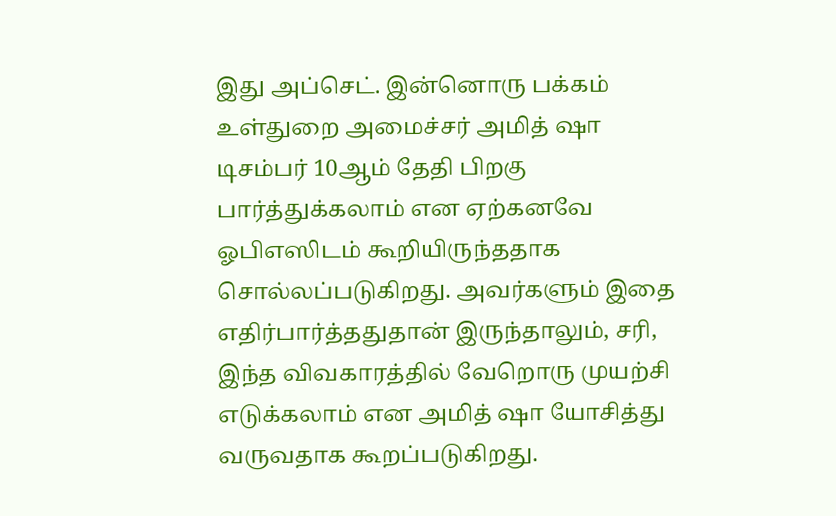இது அப்செட். இன்னொரு பக்கம் உள்துறை அமைச்சர் அமித் ஷா டிசம்பர் 10ஆம் தேதி பிறகு பார்த்துக்கலாம் என ஏற்கனவே ஓபிஎஸிடம் கூறியிருந்ததாக சொல்லப்படுகிறது. அவர்களும் இதை எதிர்பார்த்ததுதான் இருந்தாலும், சரி, இந்த விவகாரத்தில் வேறொரு முயற்சி எடுக்கலாம் என அமித் ஷா யோசித்து வருவதாக கூறப்படுகிறது.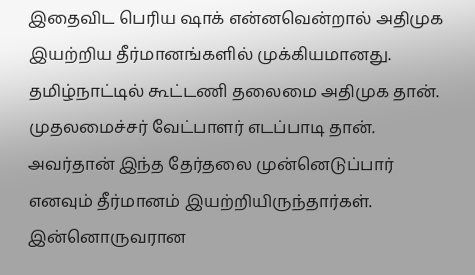இதைவிட பெரிய ஷாக் என்னவென்றால் அதிமுக இயற்றிய தீர்மானங்களில் முக்கியமானது. தமிழ்நாட்டில் கூட்டணி தலைமை அதிமுக தான். முதலமைச்சர் வேட்பாளர் எடப்பாடி தான். அவர்தான் இந்த தேர்தலை முன்னெடுப்பார் எனவும் தீர்மானம் இயற்றியிருந்தார்கள். இன்னொருவரான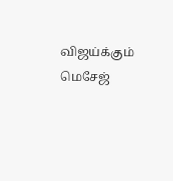விஜய்க்கும் மெசேஜ்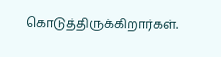கொடுத்திருக்கிறார்கள்.